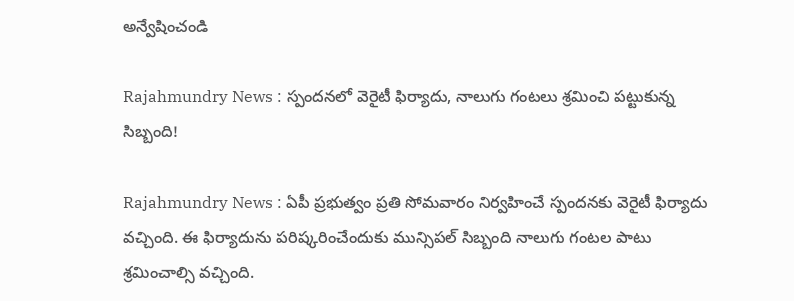అన్వేషించండి

Rajahmundry News : స్పందనలో వెరైటీ ఫిర్యాదు, నాలుగు గంటలు శ్రమించి పట్టుకున్న సిబ్బంది!

Rajahmundry News : ఏపీ ప్రభుత్వం ప్రతి సోమవారం నిర్వహించే స్పందనకు వెరైటీ ఫిర్యాదు వచ్చింది. ఈ ఫిర్యాదును పరిష్కరించేందుకు మున్సిపల్ సిబ్బంది నాలుగు గంటల పాటు శ్రమించాల్సి వచ్చింది.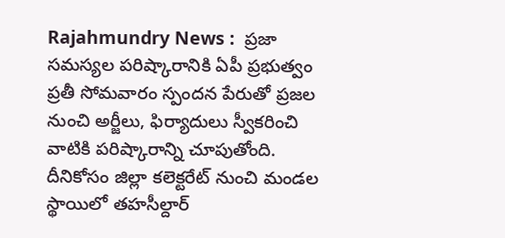Rajahmundry News :  ప్రజా సమస్యల పరిష్కారానికి ఏపీ ప్రభుత్వం ప్రతీ సోమవారం స్పందన పేరుతో ప్రజల నుంచి అర్జీలు, ఫిర్యాదులు స్వీకరించి వాటికి పరిష్కారాన్ని చూపుతోంది. దీనికోసం జిల్లా కలెక్టరేట్ నుంచి మండల స్థాయిలో తహసీల్దార్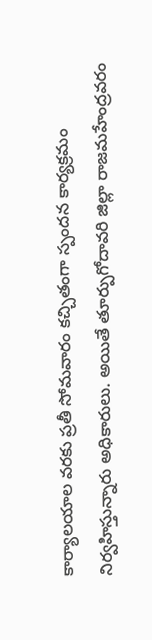కార్యాలయాల వరకు ప్రతీ సోమవారం కచ్చితంగా స్పందన కార్యక్రమం నిర్వహిస్తున్నారు అధికారులు. అయితే తూర్పుగోదావరి జిల్లా రాజమహేంద్రవరం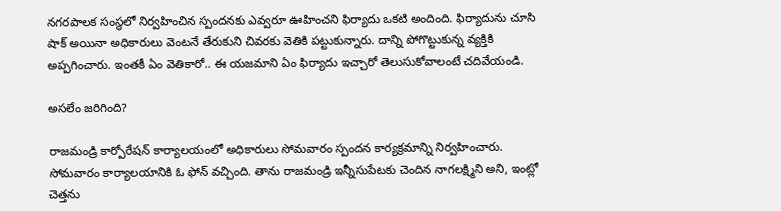నగరపాలక సంస్థలో నిర్వహించిన స్పందనకు ఎవ్వరూ ఊహించని ఫిర్యాదు ఒకటి అందింది. ఫిర్యాదును చూసి షాక్ అయినా అధికారులు వెంటనే తేరుకుని చివరకు వెతికి పట్టుకున్నారు. దాన్ని పోగొట్టుకున్న వ్యక్తికి అప్పగించారు. ఇంతకీ ఏం వెతికారో.. ఈ యజమాని ఏం ఫిర్యాదు ఇచ్చారో తెలుసుకోవాలంటే చదివేయండి.

అసలేం జరిగింది?

రాజమండ్రి కార్పోరేషన్ కార్యాలయంలో అధికారులు సోమవారం స్పందన కార్యక్రమాన్ని నిర్వహించారు. సోమవారం కార్యాలయానికి ఓ ఫోన్ వచ్చింది. తాను రాజమండ్రి ఇన్నీసుపేటకు చెందిన నాగలక్ష్మిని అని, ఇంట్లో చెత్తను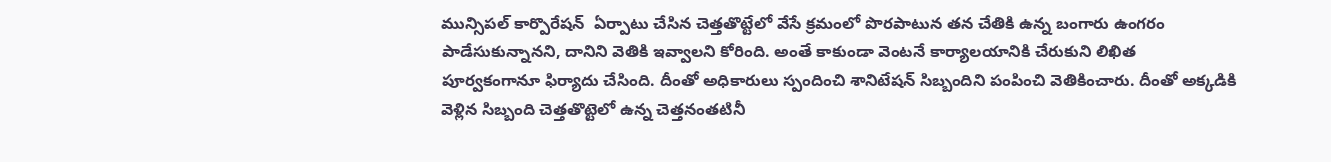మున్సిపల్ కార్పొరేషన్  ఏర్పాటు చేసిన చెత్తతొట్టేలో వేసే క్రమంలో పొరపాటున తన చేతికి ఉన్న బంగారు ఉంగరం పాడేసుకున్నానని, దానిని వెతికి ఇవ్వాలని కోరింది. అంతే కాకుండా వెంటనే కార్యాలయానికి చేరుకుని లిఖిత పూర్వకంగానూ ఫిర్యాదు చేసింది. దీంతో అధికారులు స్పందించి శానిటేషన్ సిబ్బందిని పంపించి వెతికించారు. దీంతో అక్కడికి వెళ్లిన సిబ్బంది చెత్తతొట్టెలో ఉన్న చెత్తనంతటినీ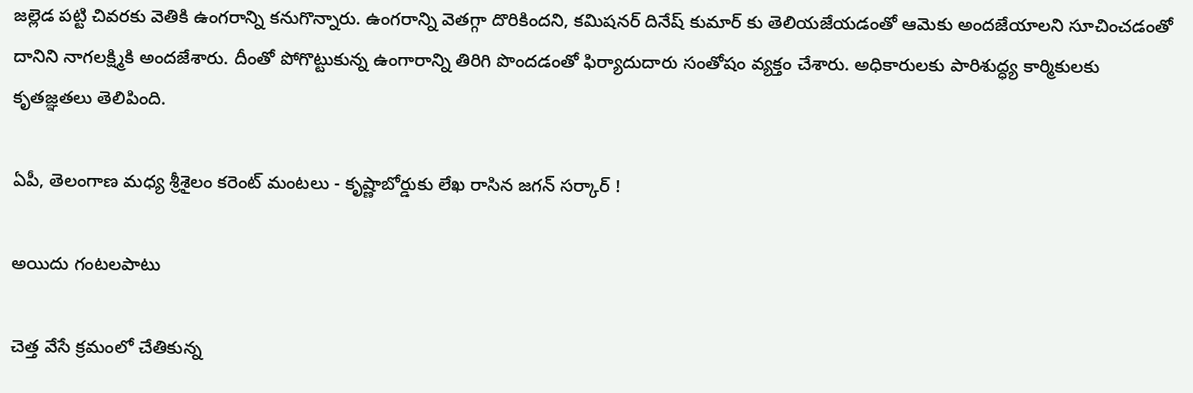జల్లెడ పట్టి చివరకు వెతికి ఉంగరాన్ని కనుగొన్నారు. ఉంగరాన్ని వెతగ్గా దొరికిందని, కమిషనర్ దినేష్ కుమార్ కు తెలియజేయడంతో ఆమెకు అందజేయాలని సూచించడంతో దానిని నాగలక్ష్మికి అందజేశారు. దీంతో పోగొట్టుకున్న ఉంగారాన్ని తిరిగి పొందడంతో ఫిర్యాదుదారు సంతోషం వ్యక్తం చేశారు. అధికారులకు పారిశుద్ధ్య కార్మికులకు కృతజ్ఞతలు తెలిపింది.

ఏపీ, తెలంగాణ మధ్య శ్రీశైలం కరెంట్ మంటలు - కృష్ణాబోర్డుకు లేఖ రాసిన జగన్ సర్కార్ !

అయిదు గంటలపాటు

చెత్త వేసే క్రమంలో చేతికున్న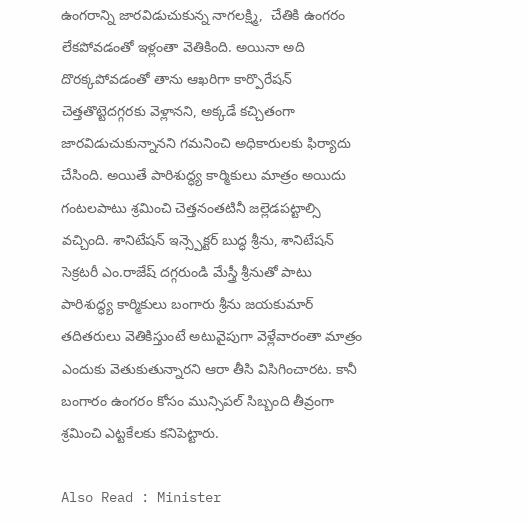ఉంగరాన్ని జారవిడుచుకున్న నాగలక్ష్మి,  చేతికి ఉంగరం లేకపోవడంతో ఇళ్లంతా వెతికింది. అయినా అది దొరక్కపోవడంతో తాను ఆఖరిగా కార్పొరేషన్ చెత్తతొట్టెదగ్గరకు వెళ్లానని, అక్కడే కచ్చితంగా జారవిడుచుకున్నానని గమనించి అధికారులకు ఫిర్యాదు చేసింది. అయితే పారిశుద్ధ్య కార్మికులు మాత్రం అయిదు గంటలపాటు శ్రమించి చెత్తనంతటినీ జల్లెడపట్టాల్సి వచ్చింది. శానిటేషన్ ఇన్స్పెక్టర్ బుద్ధ శ్రీను, శానిటేషన్ సెక్రటరీ ఎం.రాజేష్ దగ్గరుండి మేస్త్రీ శ్రీనుతో పాటు పారిశుద్ధ్య కార్మికులు బంగారు శ్రీను జయకుమార్ తదితరులు వెతికిస్తుంటే అటువైపుగా వెళ్లేవారంతా మాత్రం ఎందుకు వెతుకుతున్నారని ఆరా తీసి విసిగించారట. కానీ బంగారం ఉంగరం కోసం మున్సిపల్ సిబ్బంది తీవ్రంగా శ్రమించి ఎట్టకేలకు కనిపెట్టారు.

Also Read : Minister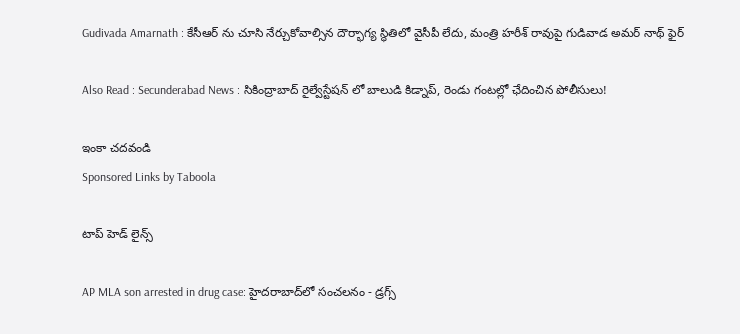Gudivada Amarnath : కేసీఆర్ ను చూసి నేర్చుకోవాల్సిన దౌర్భాగ్య స్థితిలో వైసీపీ లేదు, మంత్రి హరీశ్ రావుపై గుడివాడ అమర్ నాథ్ ఫైర్

Also Read : Secunderabad News : సికింద్రాబాద్ రైల్వేస్టేషన్ లో బాలుడి కిడ్నాప్, రెండు గంటల్లో ఛేదించిన పోలీసులు!

ఇంకా చదవండి
Sponsored Links by Taboola

టాప్ హెడ్ లైన్స్

AP MLA son arrested in drug case: హైదరాబాద్‌లో సంచలనం - డ్రగ్స్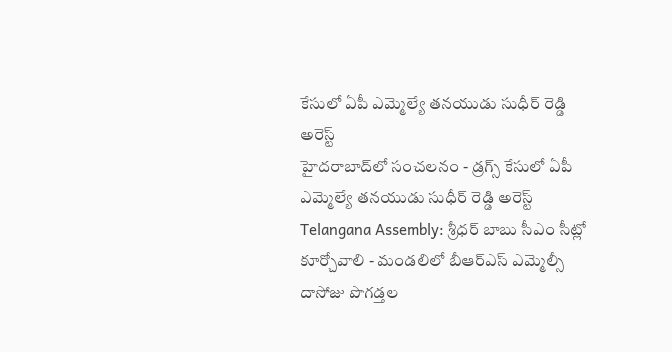కేసులో ఏపీ ఎమ్మెల్యే తనయుడు సుధీర్ రెడ్డి అరెస్ట్
హైదరాబాద్‌లో సంచలనం - డ్రగ్స్ కేసులో ఏపీ ఎమ్మెల్యే తనయుడు సుధీర్ రెడ్డి అరెస్ట్
Telangana Assembly: శ్రీధర్ బాబు సీఎం సీట్లో కూర్చోవాలి - మండలిలో బీఆర్ఎస్ ఎమ్మెల్సీ దాసోజు పొగడ్తల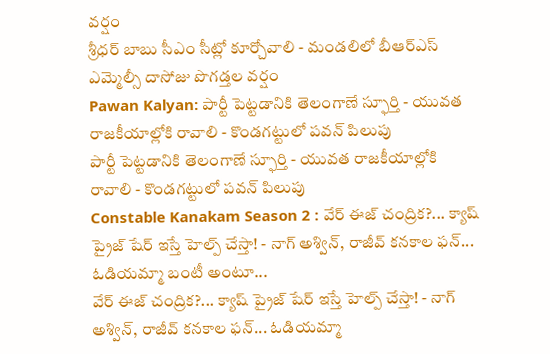వర్షం
శ్రీధర్ బాబు సీఎం సీట్లో కూర్చోవాలి - మండలిలో బీఆర్ఎస్ ఎమ్మెల్సీ దాసోజు పొగడ్తల వర్షం
Pawan Kalyan: పార్టీ పెట్టడానికి తెలంగాణే స్ఫూర్తి - యువత రాజకీయాల్లోకి రావాలి - కొండగట్టులో పవన్ పిలుపు
పార్టీ పెట్టడానికి తెలంగాణే స్ఫూర్తి - యువత రాజకీయాల్లోకి రావాలి - కొండగట్టులో పవన్ పిలుపు
Constable Kanakam Season 2 : వేర్ ఈజ్ చంద్రిక?... క్యాష్ ప్రైజ్ షేర్ ఇస్తే హెల్ప్ చేస్తా! - నాగ్ అశ్విన్, రాజీవ్ కనకాల ఫన్... ఓడియమ్మా బంటీ అంటూ...
వేర్ ఈజ్ చంద్రిక?... క్యాష్ ప్రైజ్ షేర్ ఇస్తే హెల్ప్ చేస్తా! - నాగ్ అశ్విన్, రాజీవ్ కనకాల ఫన్... ఓడియమ్మా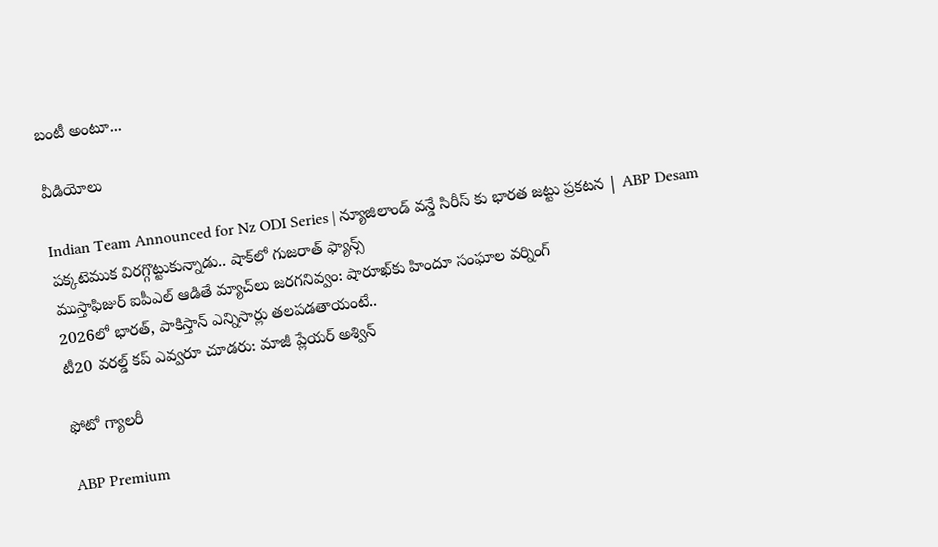బంటీ అంటూ...

వీడియోలు

Indian Team Announced for Nz ODI Series | న్యూజిలాండ్ వన్డే సిరీస్ కు భారత జట్టు ప్రకటన | ABP Desam
పక్కటెముక విరగ్గొట్టుకున్నాడు.. షాక్‌లో గుజరాత్ ఫ్యాన్స్
ముస్తాఫిజుర్‌ ఐపీఎల్ ఆడితే మ్యాచ్‌లు జరగనివ్వం: షారూఖ్‌కు హిందూ సంఘాల వర్నింగ్
2026లో భారత్, పాకిస్తాన్ ఎన్నిసార్లు తలపడతాయంటే..
టీ20 వరల్డ్ కప్ ఎవ్వరూ చూడరు: మాజీ ప్లేయర్ అశ్విన్

ఫోటో గ్యాలరీ

ABP Premium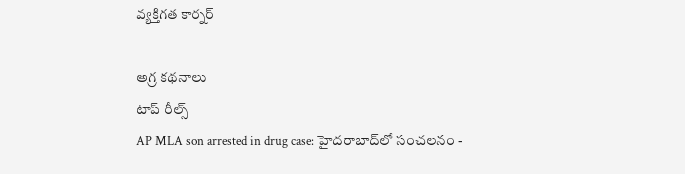వ్యక్తిగత కార్నర్

అగ్ర కథనాలు
టాప్ రీల్స్
AP MLA son arrested in drug case: హైదరాబాద్‌లో సంచలనం -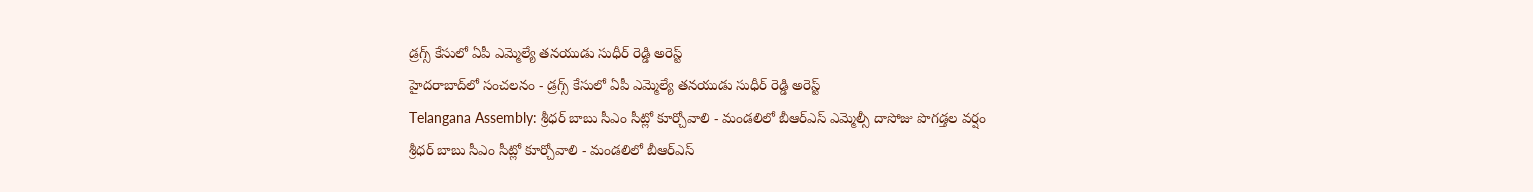డ్రగ్స్ కేసులో ఏపీ ఎమ్మెల్యే తనయుడు సుధీర్ రెడ్డి అరెస్ట్
హైదరాబాద్‌లో సంచలనం - డ్రగ్స్ కేసులో ఏపీ ఎమ్మెల్యే తనయుడు సుధీర్ రెడ్డి అరెస్ట్
Telangana Assembly: శ్రీధర్ బాబు సీఎం సీట్లో కూర్చోవాలి - మండలిలో బీఆర్ఎస్ ఎమ్మెల్సీ దాసోజు పొగడ్తల వర్షం
శ్రీధర్ బాబు సీఎం సీట్లో కూర్చోవాలి - మండలిలో బీఆర్ఎస్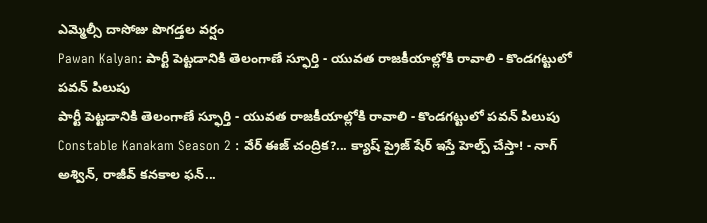ఎమ్మెల్సీ దాసోజు పొగడ్తల వర్షం
Pawan Kalyan: పార్టీ పెట్టడానికి తెలంగాణే స్ఫూర్తి - యువత రాజకీయాల్లోకి రావాలి - కొండగట్టులో పవన్ పిలుపు
పార్టీ పెట్టడానికి తెలంగాణే స్ఫూర్తి - యువత రాజకీయాల్లోకి రావాలి - కొండగట్టులో పవన్ పిలుపు
Constable Kanakam Season 2 : వేర్ ఈజ్ చంద్రిక?... క్యాష్ ప్రైజ్ షేర్ ఇస్తే హెల్ప్ చేస్తా! - నాగ్ అశ్విన్, రాజీవ్ కనకాల ఫన్...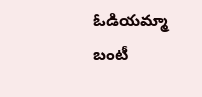ఓడియమ్మా బంటీ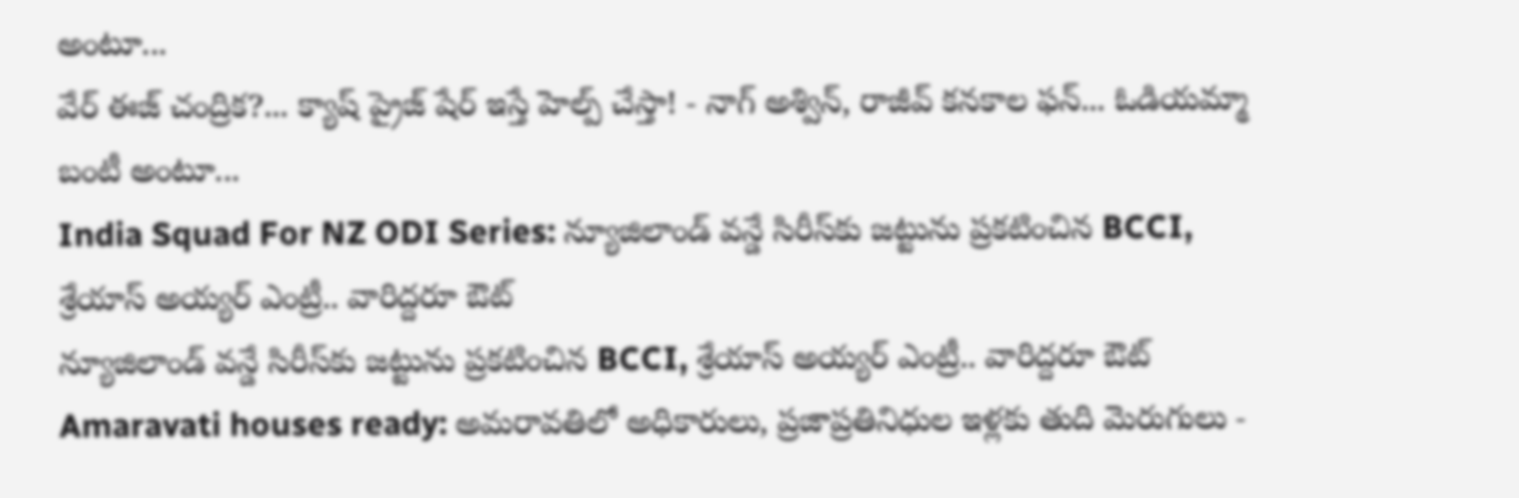అంటూ...
వేర్ ఈజ్ చంద్రిక?... క్యాష్ ప్రైజ్ షేర్ ఇస్తే హెల్ప్ చేస్తా! - నాగ్ అశ్విన్, రాజీవ్ కనకాల ఫన్... ఓడియమ్మా బంటీ అంటూ...
India Squad For NZ ODI Series: న్యూజిలాండ్ వన్డే సిరీస్‌కు జట్టును ప్రకటించిన BCCI, శ్రేయాస్ అయ్యర్ ఎంట్రీ.. వారిద్దరూ ఔట్
న్యూజిలాండ్ వన్డే సిరీస్‌కు జట్టును ప్రకటించిన BCCI, శ్రేయాస్ అయ్యర్ ఎంట్రీ.. వారిద్దరూ ఔట్
Amaravati houses ready: అమరావతిలో అధికారులు, ప్రజాప్రతినిధుల ఇళ్లకు తుది మెరుగులు -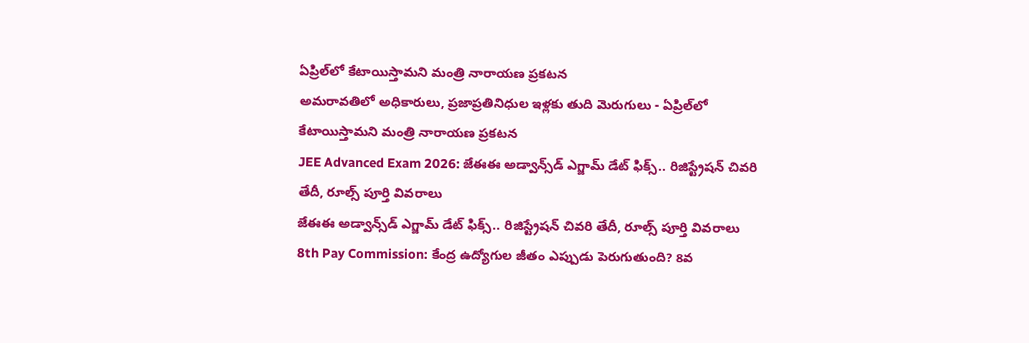ఏప్రిల్‌లో కేటాయిస్తామని మంత్రి నారాయణ ప్రకటన
అమరావతిలో అధికారులు, ప్రజాప్రతినిధుల ఇళ్లకు తుది మెరుగులు - ఏప్రిల్‌లో కేటాయిస్తామని మంత్రి నారాయణ ప్రకటన
JEE Advanced Exam 2026: జేఈఈ అడ్వాన్స్‌డ్ ఎగ్జామ్ డేట్ ఫిక్స్.. రిజిస్ట్రేషన్ చివరి తేదీ, రూల్స్ పూర్తి వివరాలు
జేఈఈ అడ్వాన్స్‌డ్ ఎగ్జామ్ డేట్ ఫిక్స్.. రిజిస్ట్రేషన్ చివరి తేదీ, రూల్స్ పూర్తి వివరాలు
8th Pay Commission: కేంద్ర ఉద్యోగుల జీతం ఎప్పుడు పెరుగుతుంది? 8వ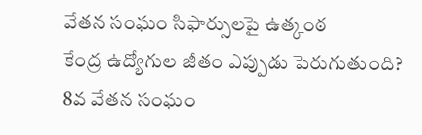వేతన సంఘం సిఫార్సులపై ఉత్కంఠ
కేంద్ర ఉద్యోగుల జీతం ఎప్పుడు పెరుగుతుంది? 8వ వేతన సంఘం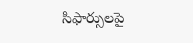సిఫార్సులపై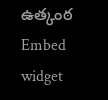ఉత్కంఠ
Embed widget